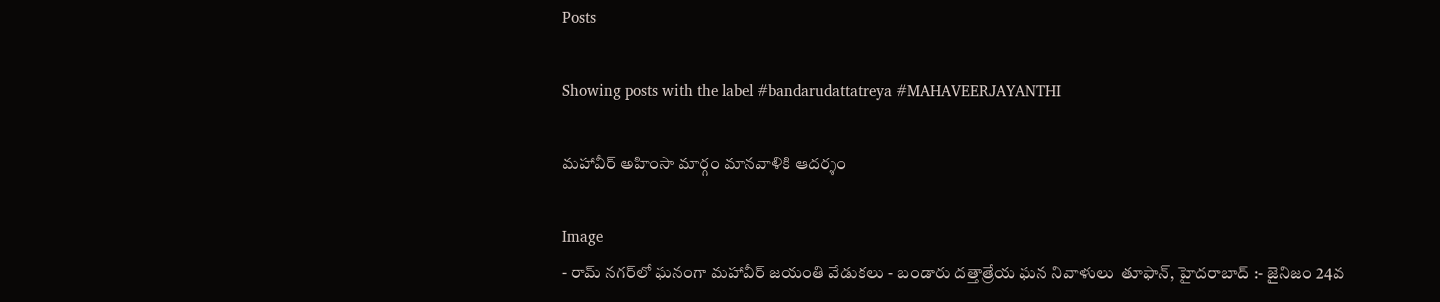Posts

Showing posts with the label #bandarudattatreya #MAHAVEERJAYANTHI

మహావీర్ అహింసా మార్గం మానవాళికి ఆదర్శం

Image
- రామ్ నగర్‌లో ఘనంగా మహావీర్ జయంతి వేడుకలు - బండారు దత్తాత్రేయ ఘన నివాళులు  తూఫాన్, హైదరాబాద్ :- జైనిజం 24వ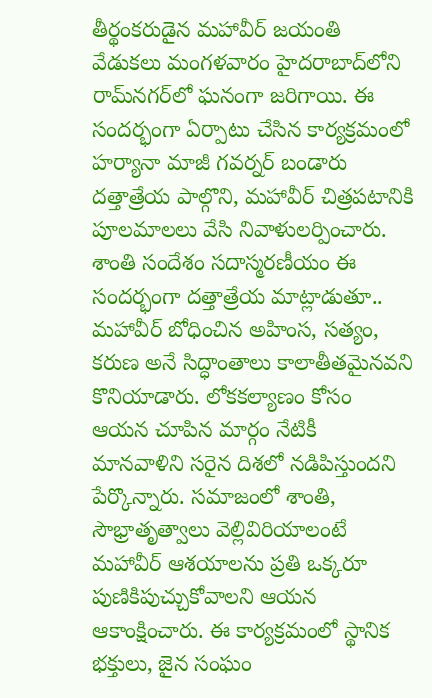తీర్థంకరుడైన మహావీర్ జయంతి వేడుకలు మంగళవారం హైదరాబాద్‌లోని రామ్‌నగర్‌లో ఘనంగా జరిగాయి. ఈ సందర్భంగా ఏర్పాటు చేసిన కార్యక్రమంలో హర్యానా మాజీ గవర్నర్ బండారు దత్తాత్రేయ పాల్గొని, మహావీర్ చిత్రపటానికి పూలమాలలు వేసి నివాళులర్పించారు. శాంతి సందేశం సదాస్మరణీయం ఈ సందర్భంగా దత్తాత్రేయ మాట్లాడుతూ.. మహావీర్ బోధించిన అహింస, సత్యం, కరుణ అనే సిద్ధాంతాలు కాలాతీతమైనవని కొనియాడారు. లోకకల్యాణం కోసం ఆయన చూపిన మార్గం నేటికీ మానవాళిని సరైన దిశలో నడిపిస్తుందని పేర్కొన్నారు. సమాజంలో శాంతి, సౌభ్రాతృత్వాలు వెల్లివిరియాలంటే మహావీర్ ఆశయాలను ప్రతి ఒక్కరూ పుణికిపుచ్చుకోవాలని ఆయన ఆకాంక్షించారు. ఈ కార్యక్రమంలో స్థానిక భక్తులు, జైన సంఘం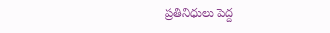ప్రతినిధులు పెద్ద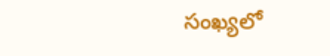సంఖ్యలో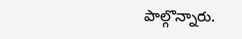పాల్గొన్నారు.